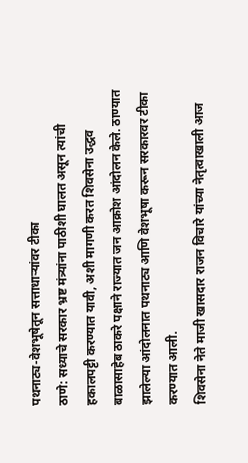पथनाट्य-वेशभूषेतून सत्ताधाऱ्यांवर टीका
ठाणे: सध्याचे सरकार भ्रष्ट मंत्र्यांना पाठीशी घालत असून त्यांची हकालपट्टी करण्यात यावी, अशी मागणी करत शिवसेना उद्धव बाळासाहेब ठाकरे पक्षाने राज्यात जन आक्रोश आंदोलन केले. ठाण्यात झालेल्या आंदोलनात पथनाट्य आणि वेशभूषा करून सरकारवर टीका करण्यात आली.
शिवसेना नेते माजी खासदार राजन विचारे यांच्या नेतृत्वाखाली आज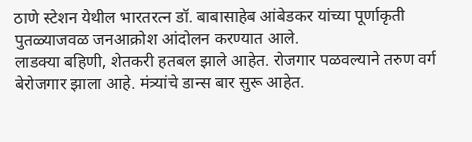ठाणे स्टेशन येथील भारतरत्न डॉ. बाबासाहेब आंबेडकर यांच्या पूर्णाकृती पुतळ्याजवळ जनआक्रोश आंदोलन करण्यात आले.
लाडक्या बहिणी, शेतकरी हतबल झाले आहेत. रोजगार पळवल्याने तरुण वर्ग बेरोजगार झाला आहे. मंत्र्यांचे डान्स बार सुरू आहेत.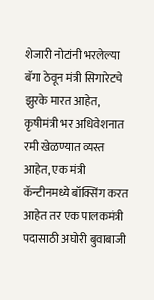शेजारी नोटांनी भरलेल्या बॅगा ठेवून मंत्री सिगारेटचे झुरके मारत आहेत, कृषीमंत्री भर अधिवेशनात रमी खेळण्यात व्यस्त आहेत, एक मंत्री कॅन्टीनमध्ये बॉक्सिंग करत आहेत तर एक पालकमंत्री पदासाठी अघोरी बुवाबाजी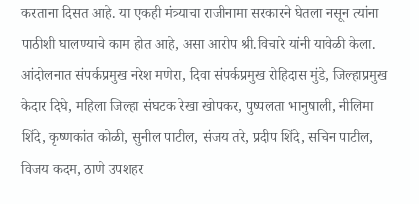करताना दिसत आहे. या एकही मंत्र्याचा राजीनामा सरकारने घेतला नसून त्यांना पाठीशी घालण्याचे काम होत आहे, असा आरोप श्री.विचारे यांनी यावेळी केला.
आंदोलनात संपर्कप्रमुख नरेश मणेरा, दिवा संपर्कप्रमुख रोहिदास मुंडे, जिल्हाप्रमुख केदार दिघे, महिला जिल्हा संघटक रेखा खोपकर, पुष्पलता भानुषाली, नीलिमा शिंदे, कृष्णकांत कोळी, सुनील पाटील, संजय तरे, प्रदीप शिंदे, सचिन पाटील, विजय कदम, ठाणे उपशहर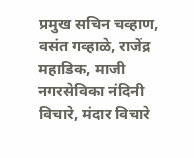प्रमुख सचिन चव्हाण, वसंत गव्हाळे, राजेंद्र महाडिक, माजी नगरसेविका नंदिनी विचारे, मंदार विचारे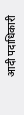आदी पदाधिकारी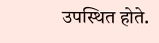उपस्थित होते.